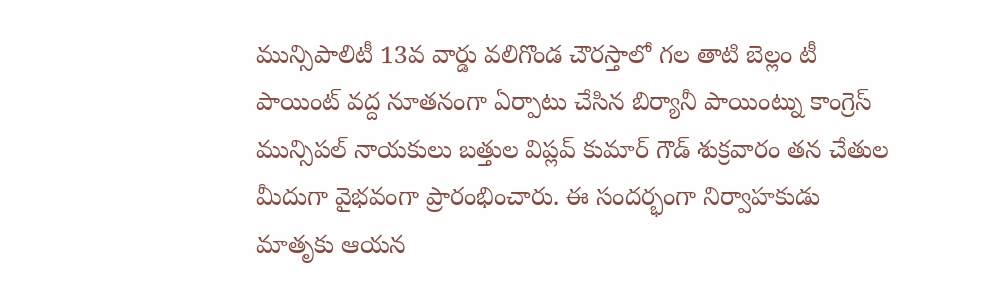మున్సిపాలిటీ 13వ వార్డు వలిగొండ చౌరస్తాలో గల తాటి బెల్లం టీ పాయింట్ వద్ద నూతనంగా ఏర్పాటు చేసిన బిర్యానీ పాయింట్ను కాంగ్రెస్ మున్సిపల్ నాయకులు బత్తుల విప్లవ్ కుమార్ గౌడ్ శుక్రవారం తన చేతుల మీదుగా వైభవంగా ప్రారంభించారు. ఈ సందర్భంగా నిర్వాహకుడు మాతృకు ఆయన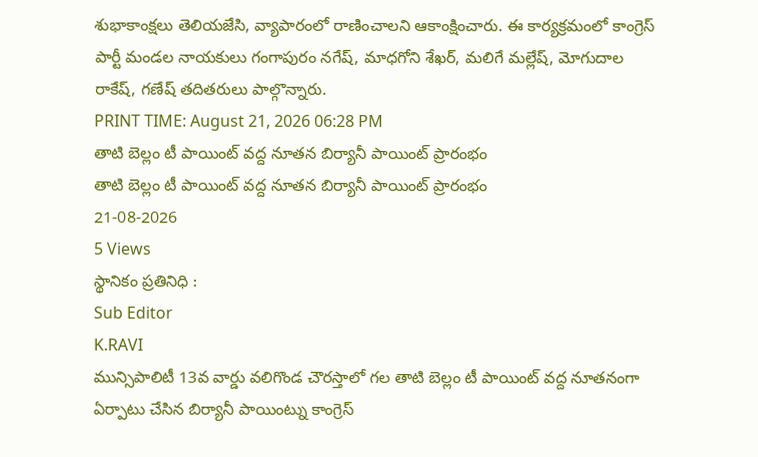శుభాకాంక్షలు తెలియజేసి, వ్యాపారంలో రాణించాలని ఆకాంక్షించారు. ఈ కార్యక్రమంలో కాంగ్రెస్ పార్టీ మండల నాయకులు గంగాపురం నగేష్, మాధగోని శేఖర్, మలిగే మల్లేష్, మోగుదాల రాకేష్, గణేష్ తదితరులు పాల్గొన్నారు.
PRINT TIME: August 21, 2026 06:28 PM
తాటి బెల్లం టీ పాయింట్ వద్ద నూతన బిర్యానీ పాయింట్ ప్రారంభం
తాటి బెల్లం టీ పాయింట్ వద్ద నూతన బిర్యానీ పాయింట్ ప్రారంభం
21-08-2026
5 Views
స్థానికం ప్రతినిధి :
Sub Editor
K.RAVI
మున్సిపాలిటీ 13వ వార్డు వలిగొండ చౌరస్తాలో గల తాటి బెల్లం టీ పాయింట్ వద్ద నూతనంగా ఏర్పాటు చేసిన బిర్యానీ పాయింట్ను కాంగ్రెస్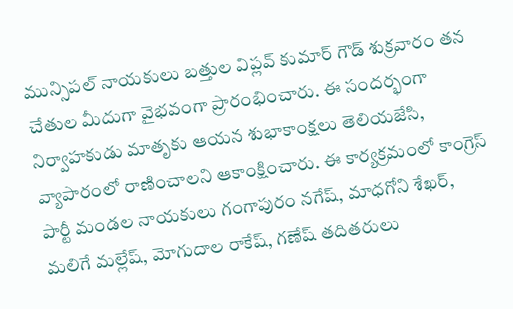మున్సిపల్ నాయకులు బత్తుల విప్లవ్ కుమార్ గౌడ్ శుక్రవారం తన చేతుల మీదుగా వైభవంగా ప్రారంభించారు. ఈ సందర్భంగా నిర్వాహకుడు మాతృకు ఆయన శుభాకాంక్షలు తెలియజేసి, వ్యాపారంలో రాణించాలని ఆకాంక్షించారు. ఈ కార్యక్రమంలో కాంగ్రెస్ పార్టీ మండల నాయకులు గంగాపురం నగేష్, మాధగోని శేఖర్, మలిగే మల్లేష్, మోగుదాల రాకేష్, గణేష్ తదితరులు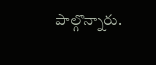పాల్గొన్నారు.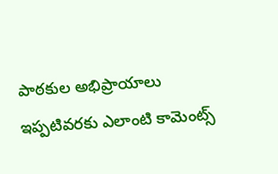పాఠకుల అభిప్రాయాలు
ఇప్పటివరకు ఎలాంటి కామెంట్స్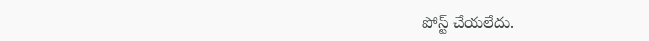పోస్ట్ చేయలేదు.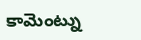కామెంట్ను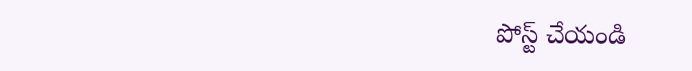పోస్ట్ చేయండి